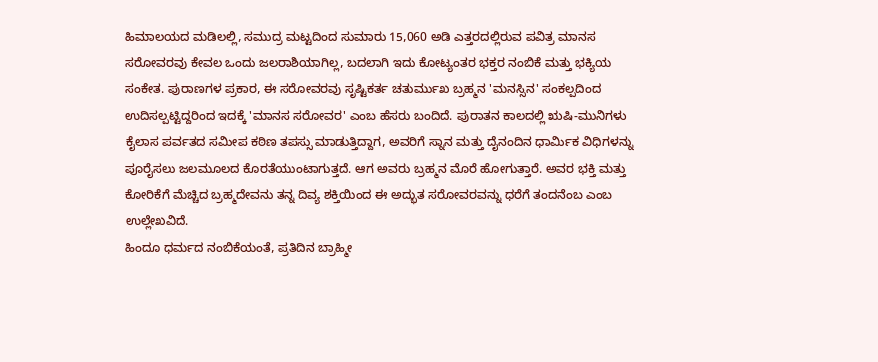ಹಿಮಾಲಯದ ಮಡಿಲಲ್ಲಿ, ಸಮುದ್ರ ಮಟ್ಟದಿಂದ ಸುಮಾರು 15,060 ಅಡಿ ಎತ್ತರದಲ್ಲಿರುವ ಪವಿತ್ರ ಮಾನಸ ಸರೋವರವು ಕೇವಲ ಒಂದು ಜಲರಾಶಿಯಾಗಿಲ್ಲ, ಬದಲಾಗಿ ಇದು ಕೋಟ್ಯಂತರ ಭಕ್ತರ ನಂಬಿಕೆ ಮತ್ತು ಭಕ್ಯಿಯ ಸಂಕೇತ. ಪುರಾಣಗಳ ಪ್ರಕಾರ, ಈ ಸರೋವರವು ಸೃಷ್ಟಿಕರ್ತ ಚತುರ್ಮುಖ ಬ್ರಹ್ಮನ 'ಮನಸ್ಸಿನ' ಸಂಕಲ್ಪದಿಂದ ಉದಿಸಲ್ಪಟ್ಟಿದ್ದರಿಂದ ಇದಕ್ಕೆ 'ಮಾನಸ ಸರೋವರ' ಎಂಬ ಹೆಸರು ಬಂದಿದೆ. ಪುರಾತನ ಕಾಲದಲ್ಲಿ ಋಷಿ-ಮುನಿಗಳು ಕೈಲಾಸ ಪರ್ವತದ ಸಮೀಪ ಕಠಿಣ ತಪಸ್ಸು ಮಾಡುತ್ತಿದ್ದಾಗ, ಅವರಿಗೆ ಸ್ನಾನ ಮತ್ತು ದೈನಂದಿನ ಧಾರ್ಮಿಕ ವಿಧಿಗಳನ್ನು ಪೂರೈಸಲು ಜಲಮೂಲದ ಕೊರತೆಯುಂಟಾಗುತ್ತದೆ. ಆಗ ಅವರು ಬ್ರಹ್ಮನ ಮೊರೆ ಹೋಗುತ್ತಾರೆ. ಅವರ ಭಕ್ತಿ ಮತ್ತು ಕೋರಿಕೆಗೆ ಮೆಚ್ಚಿದ ಬ್ರಹ್ಮದೇವನು ತನ್ನ ದಿವ್ಯ ಶಕ್ತಿಯಿಂದ ಈ ಅದ್ಭುತ ಸರೋವರವನ್ನು ಧರೆಗೆ ತಂದನೆಂಬ ಎಂಬ ಉಲ್ಲೇಖವಿದೆ.
ಹಿಂದೂ ಧರ್ಮದ ನಂಬಿಕೆಯಂತೆ, ಪ್ರತಿದಿನ ಬ್ರಾಹ್ಮೀ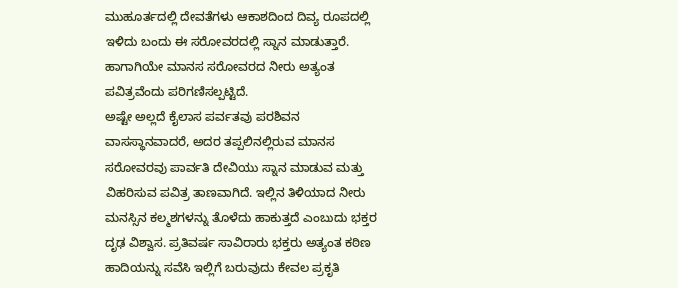ಮುಹೂರ್ತದಲ್ಲಿ ದೇವತೆಗಳು ಆಕಾಶದಿಂದ ದಿವ್ಯ ರೂಪದಲ್ಲಿ ಇಳಿದು ಬಂದು ಈ ಸರೋವರದಲ್ಲಿ ಸ್ನಾನ ಮಾಡುತ್ತಾರೆ. ಹಾಗಾಗಿಯೇ ಮಾನಸ ಸರೋವರದ ನೀರು ಅತ್ಯಂತ ಪವಿತ್ರವೆಂದು ಪರಿಗಣಿಸಲ್ಪಟ್ಟಿದೆ.
ಅಷ್ಟೇ ಅಲ್ಲದೆ ಕೈಲಾಸ ಪರ್ವತವು ಪರಶಿವನ ವಾಸಸ್ಥಾನವಾದರೆ, ಅದರ ತಪ್ಪಲಿನಲ್ಲಿರುವ ಮಾನಸ ಸರೋವರವು ಪಾರ್ವತಿ ದೇವಿಯು ಸ್ನಾನ ಮಾಡುವ ಮತ್ತು ವಿಹರಿಸುವ ಪವಿತ್ರ ತಾಣವಾಗಿದೆ. ಇಲ್ಲಿನ ತಿಳಿಯಾದ ನೀರು ಮನಸ್ಸಿನ ಕಲ್ಮಶಗಳನ್ನು ತೊಳೆದು ಹಾಕುತ್ತದೆ ಎಂಬುದು ಭಕ್ತರ ದೃಢ ವಿಶ್ವಾಸ. ಪ್ರತಿವರ್ಷ ಸಾವಿರಾರು ಭಕ್ತರು ಅತ್ಯಂತ ಕಠಿಣ ಹಾದಿಯನ್ನು ಸವೆಸಿ ಇಲ್ಲಿಗೆ ಬರುವುದು ಕೇವಲ ಪ್ರಕೃತಿ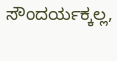ಸೌಂದರ್ಯಕ್ಕಲ್ಲ,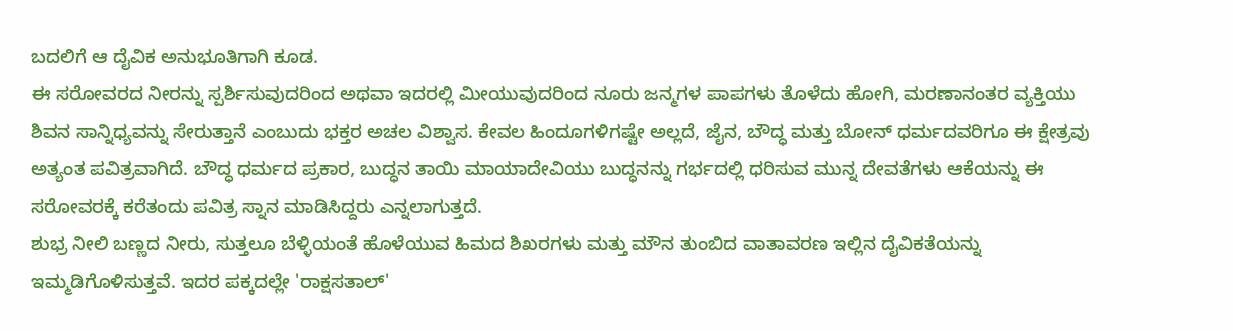ಬದಲಿಗೆ ಆ ದೈವಿಕ ಅನುಭೂತಿಗಾಗಿ ಕೂಡ.
ಈ ಸರೋವರದ ನೀರನ್ನು ಸ್ಪರ್ಶಿಸುವುದರಿಂದ ಅಥವಾ ಇದರಲ್ಲಿ ಮೀಯುವುದರಿಂದ ನೂರು ಜನ್ಮಗಳ ಪಾಪಗಳು ತೊಳೆದು ಹೋಗಿ, ಮರಣಾನಂತರ ವ್ಯಕ್ತಿಯು ಶಿವನ ಸಾನ್ನಿಧ್ಯವನ್ನು ಸೇರುತ್ತಾನೆ ಎಂಬುದು ಭಕ್ತರ ಅಚಲ ವಿಶ್ವಾಸ. ಕೇವಲ ಹಿಂದೂಗಳಿಗಷ್ಟೇ ಅಲ್ಲದೆ, ಜೈನ, ಬೌದ್ಧ ಮತ್ತು ಬೋನ್ ಧರ್ಮದವರಿಗೂ ಈ ಕ್ಷೇತ್ರವು ಅತ್ಯಂತ ಪವಿತ್ರವಾಗಿದೆ. ಬೌದ್ಧ ಧರ್ಮದ ಪ್ರಕಾರ, ಬುದ್ಧನ ತಾಯಿ ಮಾಯಾದೇವಿಯು ಬುದ್ಧನನ್ನು ಗರ್ಭದಲ್ಲಿ ಧರಿಸುವ ಮುನ್ನ ದೇವತೆಗಳು ಆಕೆಯನ್ನು ಈ ಸರೋವರಕ್ಕೆ ಕರೆತಂದು ಪವಿತ್ರ ಸ್ನಾನ ಮಾಡಿಸಿದ್ದರು ಎನ್ನಲಾಗುತ್ತದೆ.
ಶುಭ್ರ ನೀಲಿ ಬಣ್ಣದ ನೀರು, ಸುತ್ತಲೂ ಬೆಳ್ಳಿಯಂತೆ ಹೊಳೆಯುವ ಹಿಮದ ಶಿಖರಗಳು ಮತ್ತು ಮೌನ ತುಂಬಿದ ವಾತಾವರಣ ಇಲ್ಲಿನ ದೈವಿಕತೆಯನ್ನು ಇಮ್ಮಡಿಗೊಳಿಸುತ್ತವೆ. ಇದರ ಪಕ್ಕದಲ್ಲೇ 'ರಾಕ್ಷಸತಾಲ್'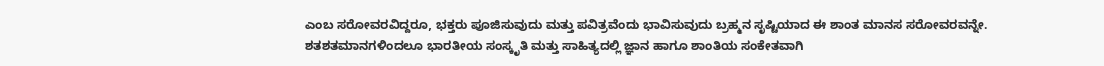ಎಂಬ ಸರೋವರವಿದ್ದರೂ, ಭಕ್ತರು ಪೂಜಿಸುವುದು ಮತ್ತು ಪವಿತ್ರವೆಂದು ಭಾವಿಸುವುದು ಬ್ರಹ್ಮನ ಸೃಷ್ಟಿಯಾದ ಈ ಶಾಂತ ಮಾನಸ ಸರೋವರವನ್ನೇ. ಶತಶತಮಾನಗಳಿಂದಲೂ ಭಾರತೀಯ ಸಂಸ್ಕೃತಿ ಮತ್ತು ಸಾಹಿತ್ಯದಲ್ಲಿ ಜ್ಞಾನ ಹಾಗೂ ಶಾಂತಿಯ ಸಂಕೇತವಾಗಿ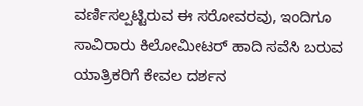ವರ್ಣಿಸಲ್ಪಟ್ಟಿರುವ ಈ ಸರೋವರವು, ಇಂದಿಗೂ ಸಾವಿರಾರು ಕಿಲೋಮೀಟರ್ ಹಾದಿ ಸವೆಸಿ ಬರುವ ಯಾತ್ರಿಕರಿಗೆ ಕೇವಲ ದರ್ಶನ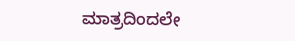ಮಾತ್ರದಿಂದಲೇ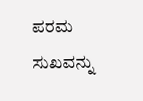ಪರಮ ಸುಖವನ್ನು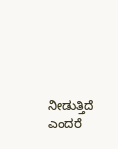ನೀಡುತ್ತಿದೆ ಎಂದರೆ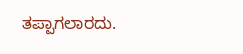ತಪ್ಪಾಗಲಾರದು.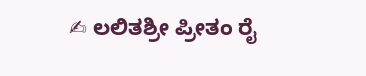✍ ಲಲಿತಶ್ರೀ ಪ್ರೀತಂ ರೈ